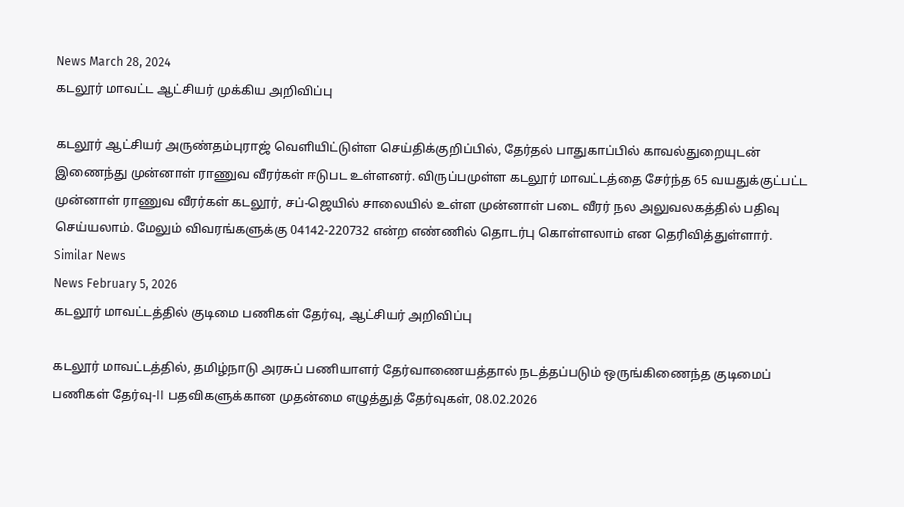News March 28, 2024
கடலூர் மாவட்ட ஆட்சியர் முக்கிய அறிவிப்பு

கடலூர் ஆட்சியர் அருண்தம்புராஜ் வெளியிட்டுள்ள செய்திக்குறிப்பில், தேர்தல் பாதுகாப்பில் காவல்துறையுடன் இணைந்து முன்னாள் ராணுவ வீரர்கள் ஈடுபட உள்ளனர். விருப்பமுள்ள கடலூர் மாவட்டத்தை சேர்ந்த 65 வயதுக்குட்பட்ட முன்னாள் ராணுவ வீரர்கள் கடலூர், சப்-ஜெயில் சாலையில் உள்ள முன்னாள் படை வீரர் நல அலுவலகத்தில் பதிவு செய்யலாம். மேலும் விவரங்களுக்கு 04142-220732 என்ற எண்ணில் தொடர்பு கொள்ளலாம் என தெரிவித்துள்ளார்.
Similar News
News February 5, 2026
கடலூர் மாவட்டத்தில் குடிமை பணிகள் தேர்வு, ஆட்சியர் அறிவிப்பு

கடலூர் மாவட்டத்தில், தமிழ்நாடு அரசுப் பணியாளர் தேர்வாணையத்தால் நடத்தப்படும் ஒருங்கிணைந்த குடிமைப் பணிகள் தேர்வு-II பதவிகளுக்கான முதன்மை எழுத்துத் தேர்வுகள், 08.02.2026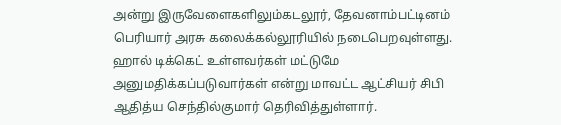அன்று இருவேளைகளிலும்கடலூர், தேவனாம்பட்டினம் பெரியார் அரசு கலைக்கல்லூரியில் நடைபெறவுள்ளது. ஹால் டிக்கெட் உள்ளவர்கள் மட்டுமே அனுமதிக்கப்படுவார்கள் என்று மாவட்ட ஆட்சியர் சிபி ஆதித்ய செந்தில்குமார் தெரிவித்துள்ளார்.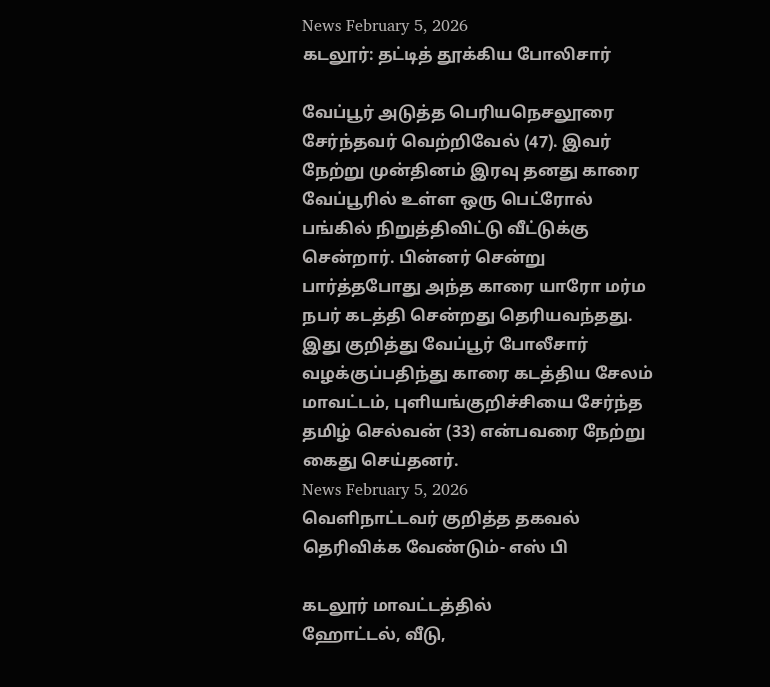News February 5, 2026
கடலூர்: தட்டித் தூக்கிய போலிசார்

வேப்பூர் அடுத்த பெரியநெசலூரை சேர்ந்தவர் வெற்றிவேல் (47). இவர் நேற்று முன்தினம் இரவு தனது காரை வேப்பூரில் உள்ள ஒரு பெட்ரோல் பங்கில் நிறுத்திவிட்டு வீட்டுக்கு சென்றார். பின்னர் சென்று பார்த்தபோது அந்த காரை யாரோ மர்ம நபர் கடத்தி சென்றது தெரியவந்தது. இது குறித்து வேப்பூர் போலீசார் வழக்குப்பதிந்து காரை கடத்திய சேலம் மாவட்டம், புளியங்குறிச்சியை சேர்ந்த தமிழ் செல்வன் (33) என்பவரை நேற்று கைது செய்தனர்.
News February 5, 2026
வெளிநாட்டவர் குறித்த தகவல் தெரிவிக்க வேண்டும்- எஸ் பி

கடலூர் மாவட்டத்தில்
ஹோட்டல், வீடு,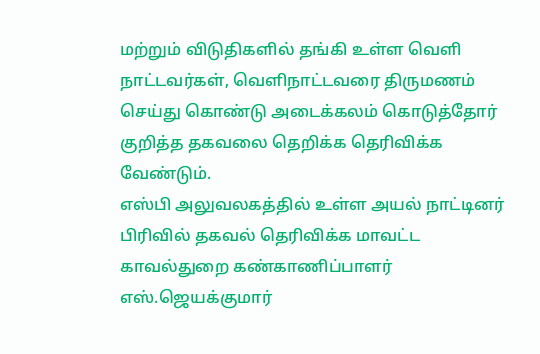மற்றும் விடுதிகளில் தங்கி உள்ள வெளி நாட்டவர்கள், வெளிநாட்டவரை திருமணம் செய்து கொண்டு அடைக்கலம் கொடுத்தோர் குறித்த தகவலை தெறிக்க தெரிவிக்க வேண்டும்.
எஸ்பி அலுவலகத்தில் உள்ள அயல் நாட்டினர் பிரிவில் தகவல் தெரிவிக்க மாவட்ட காவல்துறை கண்காணிப்பாளர் எஸ்.ஜெயக்குமார்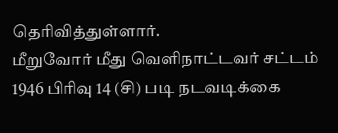தெரிவித்துள்ளார்.
மீறுவோர் மீது வெளிநாட்டவர் சட்டம் 1946 பிரிவு 14 (சி) படி நடவடிக்கை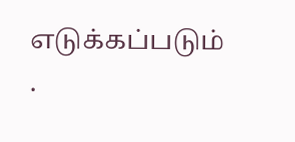எடுக்கப்படும் .